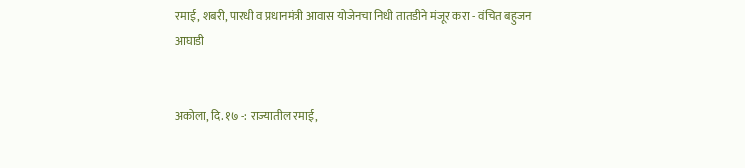रमाई, शबरी, पारधी व प्रधानमंत्री आवास योजेनचा निधी तातडीने मंजूर करा - वंचित बहुजन आघाडी


अकोला, दि. १७ -: राज्यातील रमाई,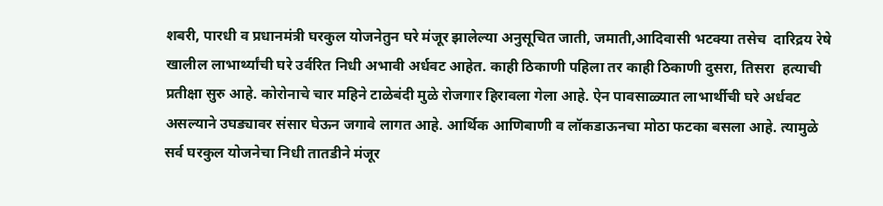शबरी, पारधी व प्रधानमंत्री घरकुल योजनेतुन घरे मंजूर झालेल्या अनुसूचित जाती, जमाती,आदिवासी भटक्या तसेच  दारिद्रय रेषे खालील लाभार्थ्यांची घरे उर्वरित निधी अभावी अर्धवट आहेत. काही ठिकाणी पहिला तर काही ठिकाणी दुसरा, तिसरा  हत्याची प्रतीक्षा सुरु आहे. कोरोनाचे चार महिने टाळेबंदी मुळे रोजगार हिरावला गेला आहे. ऐन पावसाळ्यात लाभार्थीची घरे अर्धवट असल्याने उघड्यावर संसार घेऊन जगावे लागत आहे. आर्थिक आणिबाणी व लॉकडाऊनचा मोठा फटका बसला आहे. त्यामुळे सर्व घरकुल योजनेचा निधी तातडीने मंजूर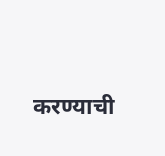करण्याची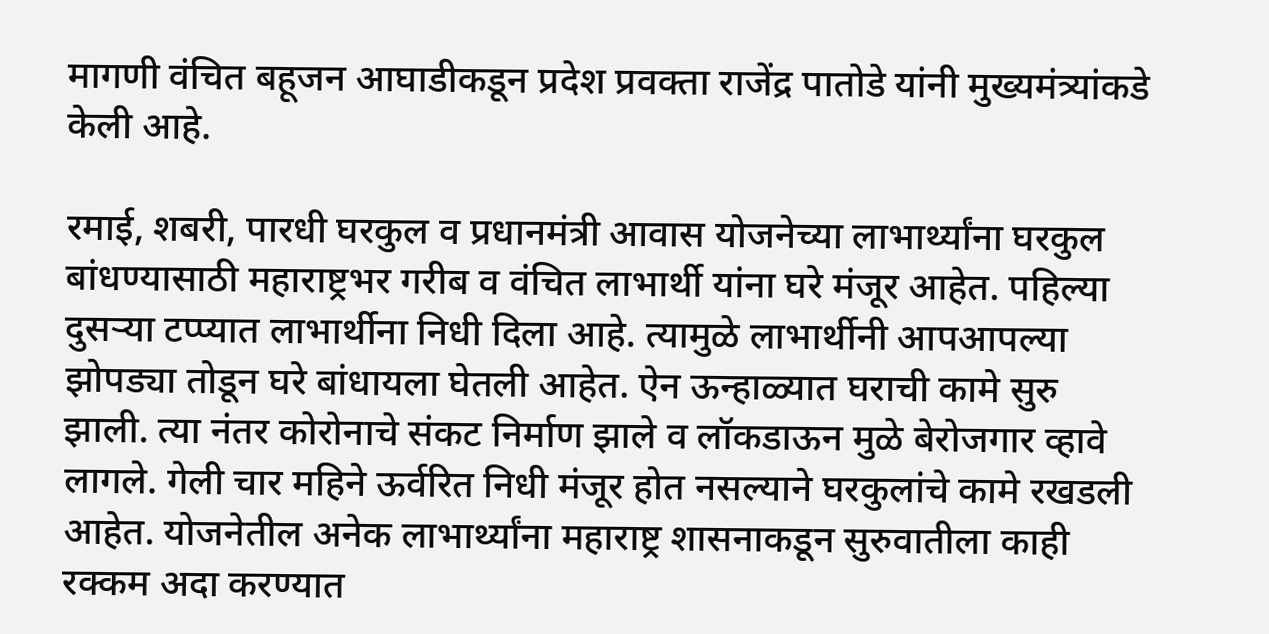मागणी वंचित बहूजन आघाडीकडून प्रदेश प्रवक्ता राजेंद्र पातोडे यांनी मुख्यमंत्र्यांकडे केली आहे.

रमाई, शबरी, पारधी घरकुल व प्रधानमंत्री आवास योजनेच्या लाभार्थ्यांना घरकुल बांधण्यासाठी महाराष्ट्रभर गरीब व वंचित लाभार्थी यांना घरे मंजूर आहेत. पहिल्या दुसऱ्या टप्प्यात लाभार्थीना निधी दिला आहे. त्यामुळे लाभार्थीनी आपआपल्या झोपड्या तोडून घरे बांधायला घेतली आहेत. ऐन ऊन्हाळ्यात घराची कामे सुरु झाली. त्या नंतर कोरोनाचे संकट निर्माण झाले व लॉकडाऊन मुळे बेरोजगार व्हावे लागले. गेली चार महिने ऊर्वरित निधी मंजूर होत नसल्याने घरकुलांचे कामे रखडली आहेत. योजनेतील अनेक लाभार्थ्यांना महाराष्ट्र शासनाकडून सुरुवातीला काही रक्कम अदा करण्यात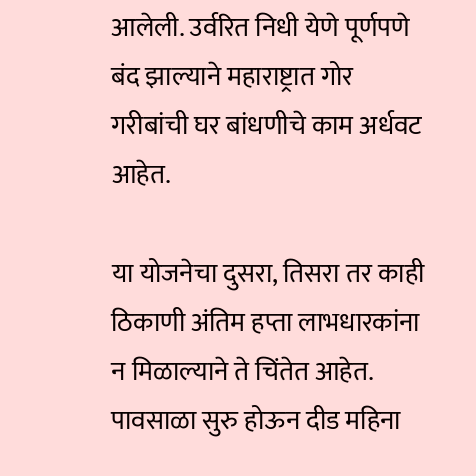आलेली. उर्वरित निधी येणे पूर्णपणे बंद झाल्याने महाराष्ट्रात गोर गरीबांची घर बांधणीचे काम अर्धवट आहेत.

या योजनेचा दुसरा, तिसरा तर काही ठिकाणी अंतिम हप्ता लाभधारकांना न मिळाल्याने ते चिंतेत आहेत. पावसाळा सुरु होऊन दीड महिना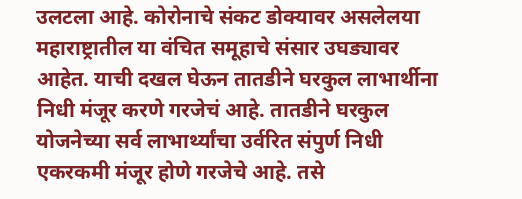उलटला आहे. कोरोनाचे संकट डोक्यावर असलेलया महाराष्ट्रातील या वंचित समूहाचे संसार उघड्यावर आहेत. याची दखल घेऊन तातडीने घरकुल लाभार्थीना निधी मंजूर करणे गरजेचं आहे. तातडीने घरकुल योजनेच्या सर्व लाभार्थ्यांचा उर्वरित संपुर्ण निधी एकरकमी मंजूर होणे गरजेचे आहे. तसे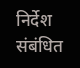निर्देश संबंधित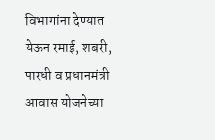विभागांना देण्यात येऊन रमाई, शबरी, पारधी व प्रधानमंत्री आवास योजनेच्या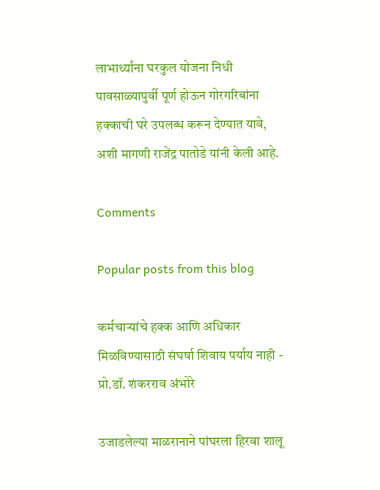लाभार्थ्यांना घरकुल योजना निधी पावसाळ्यापुर्वी पूर्ण होऊन गोरगरिबांना हक्काची घरे उपलब्ध करून देण्यात यावे, अशी मागणी राजेंद्र पातोडे यांनी केली आहे.

Comments

Popular posts from this blog

कर्मचाऱ्यांचे हक्क आणि अधिकार मिळविण्यासाठी संघर्षा शिवाय पर्याय नाही - प्रो.डॉ. शंकरराव अंभोरे

उजाडलेल्या माळरानाने पांघरला हिरवा शालू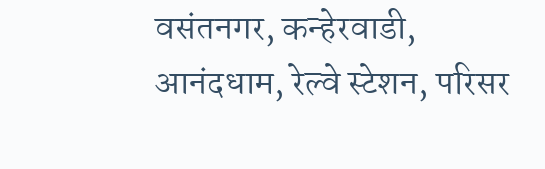वसंतनगर, कन्हेरवाडी, आनंदधाम, रेल्वे स्टेशन, परिसर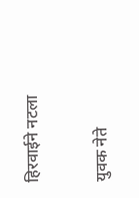हिरवाईने नटला

युवक नेते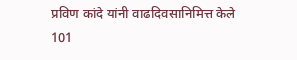प्रविण कांदे यांनी वाढदिवसानिमित्त केले 101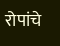रोपांचे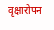वृक्षारोपन